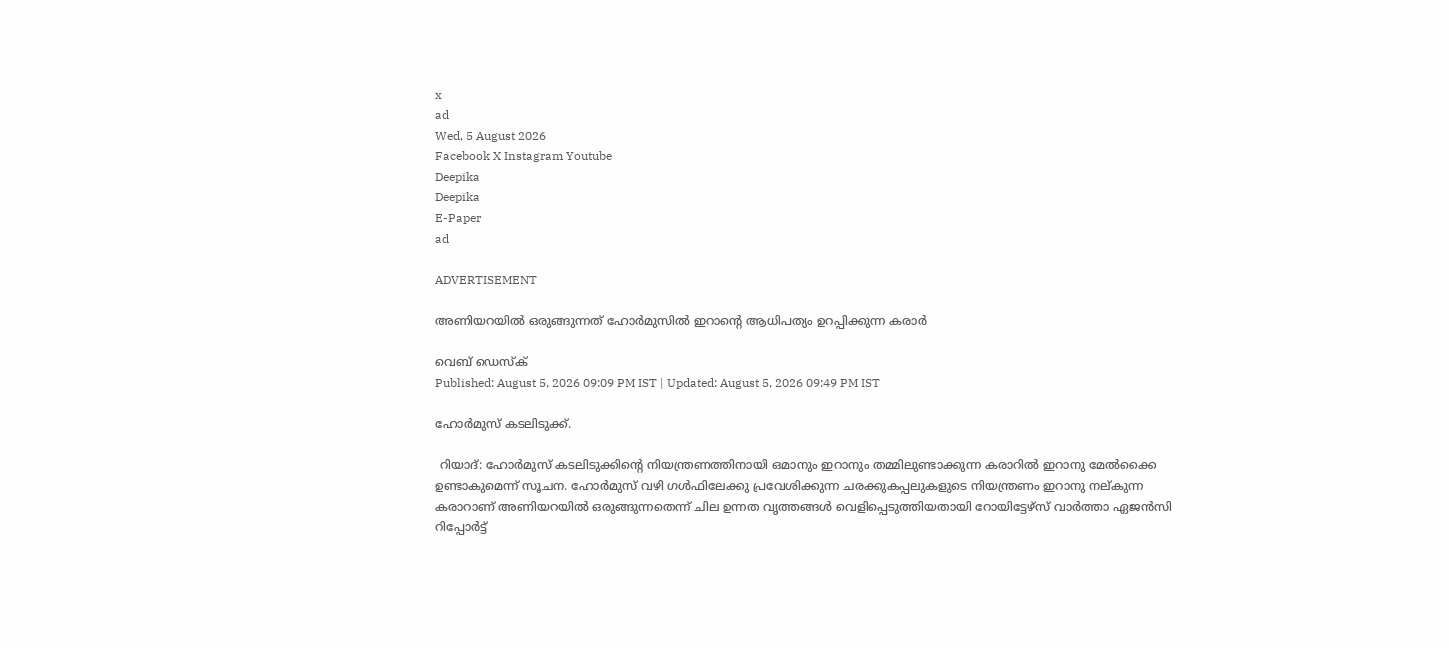x
ad
Wed, 5 August 2026
Facebook X Instagram Youtube
Deepika
Deepika
E-Paper
ad

ADVERTISEMENT

അണിയറയിൽ ഒരുങ്ങുന്നത് ഹോർമുസിൽ ഇറാന്‍റെ ആധിപത്യം ഉറപ്പിക്കുന്ന കരാർ

വെബ് ഡെസ്ക്
Published: August 5, 2026 09:09 PM IST | Updated: August 5, 2026 09:49 PM IST

ഹോർമുസ് കടലിടുക്ക്.

 റിയാദ്: ഹോർമുസ് കടലിടുക്കിന്‍റെ നിയന്ത്രണത്തിനായി ഒമാനും ഇറാനും തമ്മിലുണ്ടാക്കുന്ന കരാറിൽ ഇറാനു മേൽക്കൈ ഉണ്ടാകുമെന്ന് സൂചന. ഹോർമുസ് വഴി ഗൾഫിലേക്കു പ്രവേശിക്കുന്ന ചരക്കുകപ്പലുകളുടെ നിയന്ത്രണം ഇറാനു നല്കുന്ന കരാറാണ് അണിയറയിൽ ഒരുങ്ങുന്നതെന്ന് ചില ഉന്നത വൃത്തങ്ങൾ വെളിപ്പെടുത്തിയതായി റോയിട്ടേഴ്സ് വാർത്താ ഏജൻസി റിപ്പോർട്ട്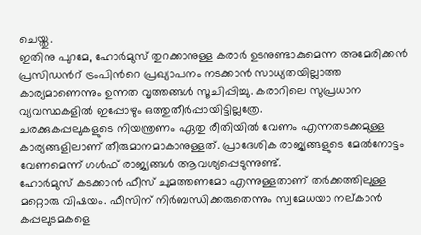ചെയ്തു.
ഇതിനു പുറമേ, ഹോർമുസ് തുറക്കാനുള്ള കരാർ ഉടനുണ്ടാകുമെന്ന അമേരിക്കൻ പ്രസിഡന്‍റ് ട്രംപിന്‍റെ പ്രഖ്യാപനം നടക്കാൻ സാധ്യതയില്ലാത്ത കാര്യമാണെന്നും ഉന്നത വൃത്തങ്ങൾ സൂചിപ്പിച്ചു. കരാറിലെ സുപ്രധാന വ്യവസ്ഥകളിൽ ഇപ്പോഴും ഒത്തുതീർപ്പായിട്ടില്ലത്രേ.
ചരക്കുകപ്പലുകളുടെ നിയന്ത്രണം ഏതു രീതിയിൽ വേണം എന്നതടക്കമുള്ള കാര്യങ്ങളിലാണ് തീരുമാനമാകാനുള്ളത്. പ്രാദേശിക രാജ്യങ്ങളുടെ മേൽനോട്ടം വേണമെന്ന് ഗൾഫ് രാജ്യങ്ങൾ ആവശ്യപ്പെടുന്നുണ്ട്.
ഹോർമുസ് കടക്കാൻ ഫീസ് ചുമത്തണമോ എന്നുള്ളതാണ് തർക്കത്തിലുള്ള മറ്റൊരു വിഷയം. ഫീസിന് നിർബന്ധിക്കരുതെന്നും സ്വമേധയാ നല്കാൻ കപ്പലുടമകളെ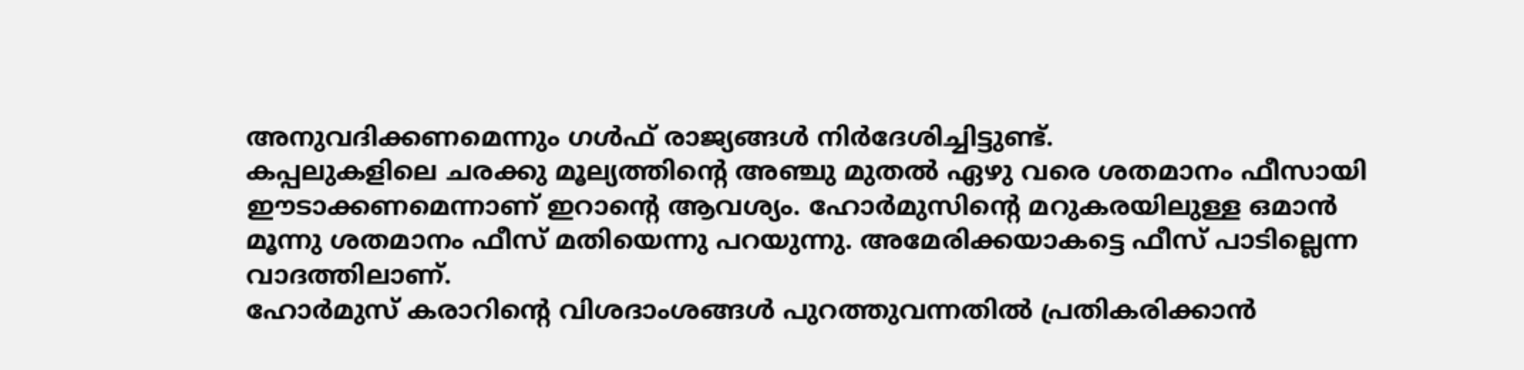അനുവദിക്കണമെന്നും ഗൾഫ് രാജ്യങ്ങൾ നിർദേശിച്ചിട്ടുണ്ട്.
കപ്പലുകളിലെ ചരക്കു മൂല്യത്തിന്‍റെ അഞ്ചു മുതൽ ഏഴു വരെ ശതമാനം ഫീസായി ഈടാക്കണമെന്നാണ് ഇറാന്‍റെ ആവശ്യം. ഹോർമുസിന്‍റെ മറുകരയിലുള്ള ഒമാൻ മൂന്നു ശതമാനം ഫീസ് മതിയെന്നു പറയുന്നു. അമേരിക്കയാകട്ടെ ഫീസ് പാടില്ലെന്ന വാദത്തിലാണ്.
ഹോർമുസ് കരാറിന്‍റെ വിശദാംശങ്ങൾ പുറത്തുവന്നതിൽ പ്രതികരിക്കാൻ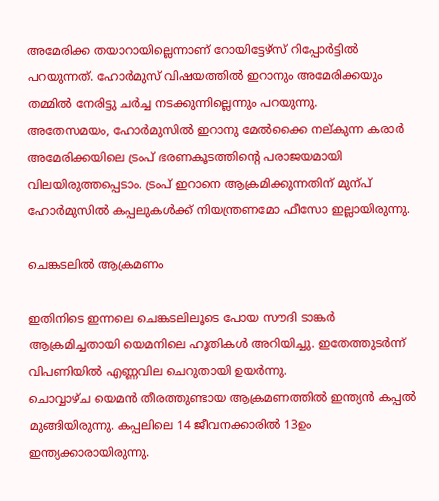അമേരിക്ക തയാറായില്ലെന്നാണ് റോയിട്ടേഴ്സ് റിപ്പോർട്ടിൽ പറയുന്നത്. ഹോർമുസ് വിഷയത്തിൽ ഇറാനും അമേരിക്കയും തമ്മിൽ നേരിട്ടു ചർച്ച നടക്കുന്നില്ലെന്നും പറയുന്നു.
അതേസമയം, ഹോർമുസിൽ ഇറാനു മേൽക്കൈ നല്കുന്ന കരാർ അമേരിക്കയിലെ ട്രംപ് ഭരണകൂടത്തിന്‍റെ പരാജയമായി വിലയിരുത്തപ്പെടാം. ട്രംപ് ഇറാനെ ആക്രമിക്കുന്നതിന് മുന്പ് ഹോർമുസിൽ കപ്പലുകൾക്ക് നിയന്ത്രണമോ ഫീസോ ഇല്ലായിരുന്നു.

ചെങ്കടലിൽ ആക്രമണം

ഇതിനിടെ ഇന്നലെ ചെങ്കടലിലൂടെ പോയ സൗദി ടാങ്കർ ആക്രമിച്ചതായി യെമനിലെ ഹൂതികൾ അറിയിച്ചു. ഇതേത്തുടർന്ന് വിപണിയിൽ എണ്ണവില ചെറുതായി ഉയർന്നു.
ചൊവ്വാഴ്ച യെമൻ തീരത്തുണ്ടായ ആക്രമണത്തിൽ ഇന്ത്യൻ കപ്പൽ മുങ്ങിയിരുന്നു. കപ്പലിലെ 14 ജീവനക്കാരിൽ 13ഉം ഇന്ത്യക്കാരായിരുന്നു.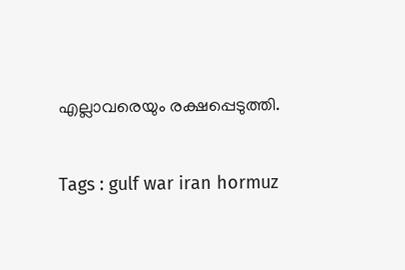എല്ലാവരെയും രക്ഷപ്പെടുത്തി.

Tags : gulf war iran hormuz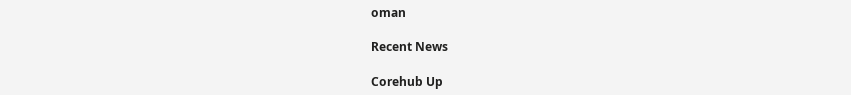oman

Recent News

Corehub Up